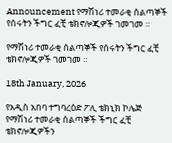Announcement የማሽነሪ ተመራቂ ሰልጣኞች የሰሩትን ችግር ፈቺ ቴክኖሎጂዎች ገመገመ ።

የማሽነሪ ተመራቂ ሰልጣኞች የሰሩትን ችግር ፈቺ ቴክኖሎጂዎች ገመገመ ።

18th January, 2026

የአዲስ አበባ ተግባረዕድ ፖሊ ቴክኒክ ኮሌጅ የማሽነሪ ተመራቂ ሰልጣኞች ችግር ፈቺ ቴክኖሎጂዎችን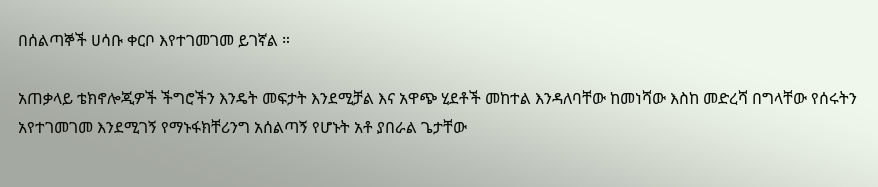በሰልጣኞች ሀሳቡ ቀርቦ እየተገመገመ ይገኛል ።

አጠቃላይ ቴክኖሎጂዎች ችግሮችን እንዴት መፍታት እንደሚቻል እና አዋጭ ሂደቶች መከተል እንዳለባቸው ከመነሻው እስከ መድረሻ በግላቸው የሰሩትን አየተገመገመ እንደሚገኝ የማኑፋክቸሪንግ አሰልጣኝ የሆኑት አቶ ያበራል ጌታቸው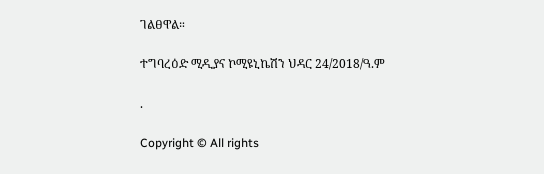ገልፀዋል።

ተግባረዕድ ሚዲያና ኮሚዩኒኬሽን ህዳር 24/2018/ዓ.ም

.

Copyright © All rights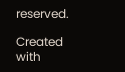reserved.

Created with